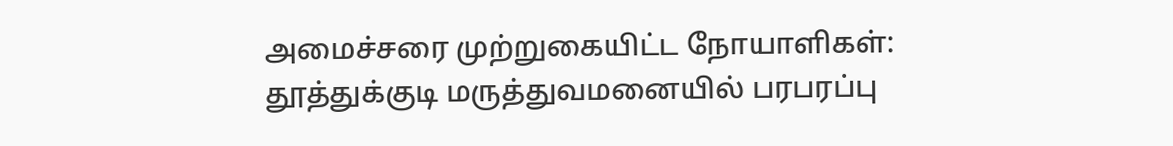அமைச்சரை முற்றுகையிட்ட நோயாளிகள்: தூத்துக்குடி மருத்துவமனையில் பரபரப்பு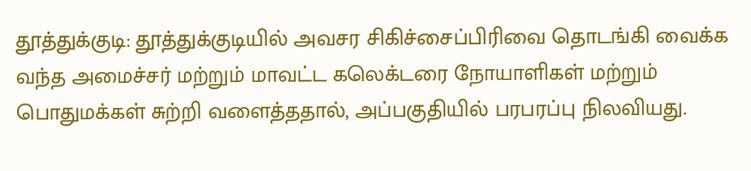தூத்துக்குடி: தூத்துக்குடியில் அவசர சிகிச்சைப்பிரிவை தொடங்கி வைக்க வந்த அமைச்சர் மற்றும் மாவட்ட கலெக்டரை நோயாளிகள் மற்றும் பொதுமக்கள் சுற்றி வளைத்ததால், அப்பகுதியில் பரபரப்பு நிலவியது.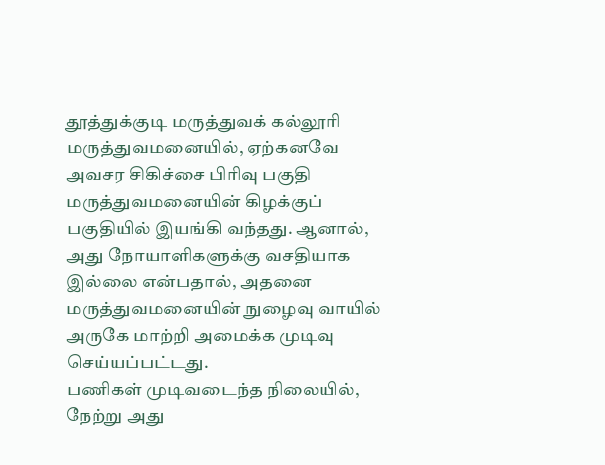தூத்துக்குடி மருத்துவக் கல்லூரி மருத்துவமனையில், ஏற்கனவே அவசர சிகிச்சை பிரிவு பகுதி மருத்துவமனையின் கிழக்குப் பகுதியில் இயங்கி வந்தது. ஆனால், அது நோயாளிகளுக்கு வசதியாக இல்லை என்பதால், அதனை மருத்துவமனையின் நுழைவு வாயில் அருகே மாற்றி அமைக்க முடிவு செய்யப்பட்டது.
பணிகள் முடிவடைந்த நிலையில், நேற்று அது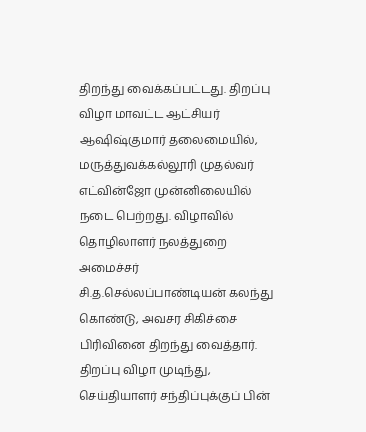திறந்து வைக்கப்பட்டது. திறப்பு விழா மாவட்ட ஆட்சியர் ஆஷிஷ்குமார் தலைமையில், மருத்துவக்கல்லூரி முதல்வர் எட்வின்ஜோ முன்னிலையில் நடை பெற்றது. விழாவில் தொழிலாளர் நலத்துறை அமைச்சர் சி.த.செல்லப்பாண்டியன் கலந்து கொண்டு, அவசர சிகிச்சை பிரிவினை திறந்து வைத்தார்.
திறப்பு விழா முடிந்து, செய்தியாளர் சந்திப்புக்குப் பின்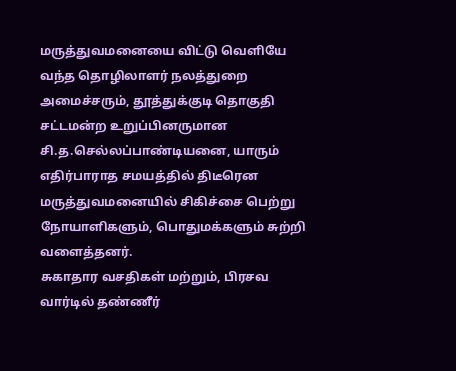மருத்துவமனையை விட்டு வெளியே வந்த தொழிலாளர் நலத்துறை அமைச்சரும், தூத்துக்குடி தொகுதி சட்டமன்ற உறுப்பினருமான சி.த.செல்லப்பாண்டியனை, யாரும் எதிர்பாராத சமயத்தில் திடீரென மருத்துவமனையில் சிகிச்சை பெற்று நோயாளிகளும், பொதுமக்களும் சுற்றி வளைத்தனர்.
சுகாதார வசதிகள் மற்றும், பிரசவ வார்டில் தண்ணீர்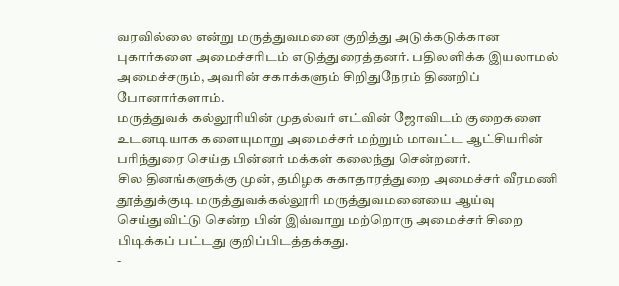வரவில்லை என்று மருத்துவமனை குறித்து அடுக்கடுக்கான புகார்களை அமைச்சரிடம் எடுத்துரைத்தனர். பதிலளிக்க இயலாமல் அமைச்சரும், அவரின் சகாக்களும் சிறிதுநேரம் திணறிப் போனார்களாம்.
மருத்துவக் கல்லூரியின் முதல்வர் எட்வின் ஜோவிடம் குறைகளை உடனடியாக களையுமாறு அமைச்சர் மற்றும் மாவட்ட ஆட்சியரின் பரிந்துரை செய்த பின்னர் மக்கள் கலைந்து சென்றனர்.
சில தினங்களுக்கு முன், தமிழக சுகாதாரத்துறை அமைச்சர் வீரமணி தூத்துக்குடி மருத்துவக்கல்லூரி மருத்துவமனையை ஆய்வு செய்துவிட்டு சென்ற பின் இவ்வாறு மற்றொரு அமைச்சர் சிறை பிடிக்கப் பட்டது குறிப்பிடத்தக்கது.
-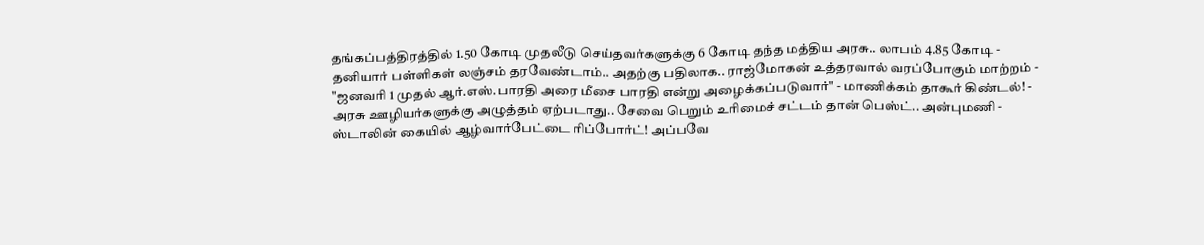தங்கப்பத்திரத்தில் 1.50 கோடி முதலீடு செய்தவர்களுக்கு 6 கோடி தந்த மத்திய அரசு.. லாபம் 4.85 கோடி -
தனியார் பள்ளிகள் லஞ்சம் தரவேண்டாம்.. அதற்கு பதிலாக.. ராஜ்மோகன் உத்தரவால் வரப்போகும் மாற்றம் -
"ஜனவரி 1 முதல் ஆர்.எஸ்.பாரதி அரை மீசை பாரதி என்று அழைக்கப்படுவார்" - மாணிக்கம் தாகூர் கிண்டல்! -
அரசு ஊழியர்களுக்கு அழுத்தம் ஏற்படாது.. சேவை பெறும் உரிமைச் சட்டம் தான் பெஸ்ட்.. அன்புமணி -
ஸ்டாலின் கையில் ஆழ்வார்பேட்டை ரிப்போர்ட்! அப்பவே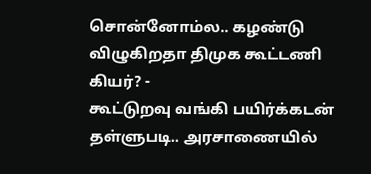சொன்னோம்ல.. கழண்டு விழுகிறதா திமுக கூட்டணி கியர்? -
கூட்டுறவு வங்கி பயிர்க்கடன் தள்ளுபடி.. அரசாணையில்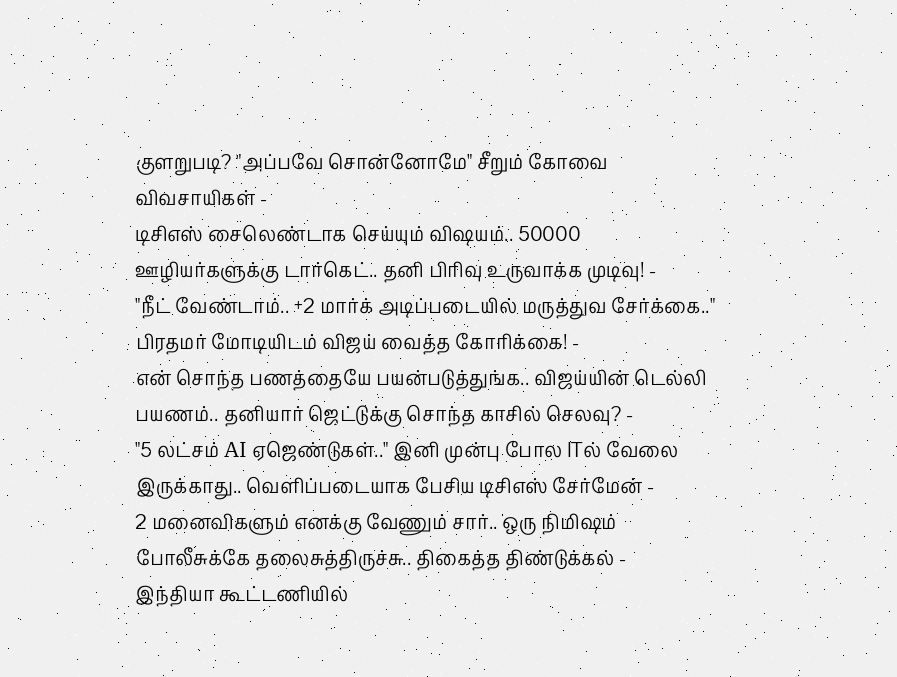குளறுபடி? "அப்பவே சொன்னோமே" சீறும் கோவை விவசாயிகள் -
டிசிஎஸ் சைலெண்டாக செய்யும் விஷயம்.. 50000 ஊழியர்களுக்கு டார்கெட்.. தனி பிரிவு உருவாக்க முடிவு! -
"நீட் வேண்டாம்.. +2 மார்க் அடிப்படையில் மருத்துவ சேர்க்கை.." பிரதமர் மோடியிடம் விஜய் வைத்த கோரிக்கை! -
என் சொந்த பணத்தையே பயன்படுத்துங்க.. விஜய்யின் டெல்லி பயணம்.. தனியார் ஜெட்டுக்கு சொந்த காசில் செலவு? -
"5 லட்சம் AI ஏஜெண்டுகள்.." இனி முன்பு போல ITல் வேலை இருக்காது.. வெளிப்படையாக பேசிய டிசிஎஸ் சேர்மேன் -
2 மனைவிகளும் எனக்கு வேணும் சார்.. ஒரு நிமிஷம் போலீசுக்கே தலைசுத்திருச்சு.. திகைத்த திண்டுக்கல் -
இந்தியா கூட்டணியில்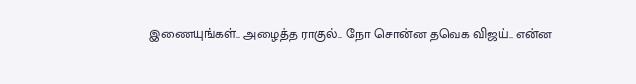இணையுங்கள்.. அழைத்த ராகுல்.. நோ சொன்ன தவெக விஜய்.. என்ன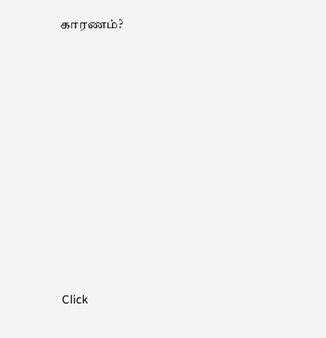காரணம்?












Click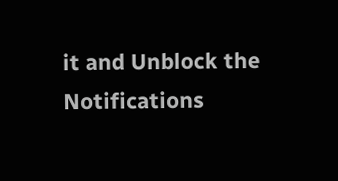it and Unblock the Notifications